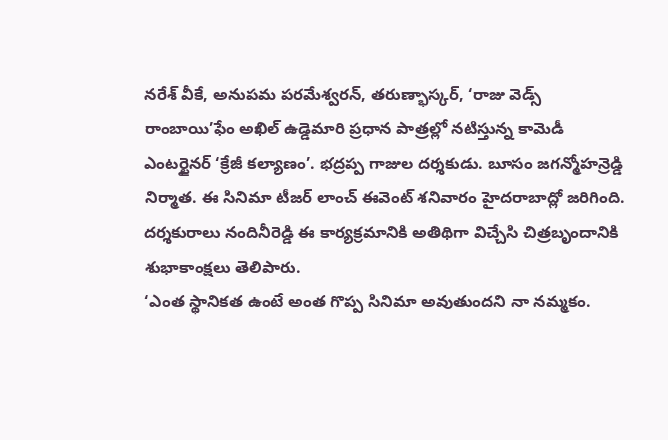నరేశ్ వీకే, అనుపమ పరమేశ్వరన్, తరుణ్భాస్కర్, ‘రాజు వెడ్స్ రాంబాయి’ఫేం అఖిల్ ఉడ్డెమారి ప్రధాన పాత్రల్లో నటిస్తున్న కామెడీ ఎంటర్టైనర్ ‘క్రేజీ కల్యాణం’. భద్రప్ప గాజుల దర్శకుడు. బూసం జగన్మోహన్రెడ్డి నిర్మాత. ఈ సినిమా టీజర్ లాంచ్ ఈవెంట్ శనివారం హైదరాబాద్లో జరిగింది. దర్శకురాలు నందినీరెడ్డి ఈ కార్యక్రమానికి అతిథిగా విచ్చేసి చిత్రబృందానికి శుభాకాంక్షలు తెలిపారు.
‘ఎంత స్థానికత ఉంటే అంత గొప్ప సినిమా అవుతుందని నా నమ్మకం.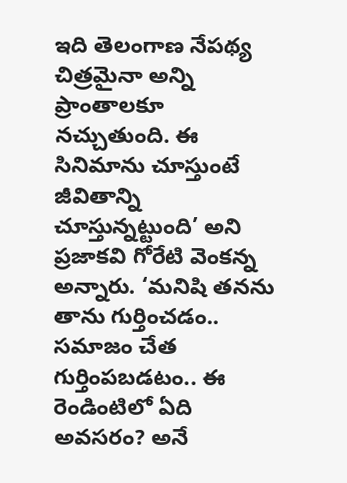ఇది తెలంగాణ నేపథ్య చిత్రమైనా అన్ని ప్రాంతాలకూ నచ్చుతుంది. ఈ సినిమాను చూస్తుంటే జీవితాన్ని చూస్తున్నట్టుంది’ అని ప్రజాకవి గోరేటి వెంకన్న అన్నారు. ‘మనిషి తనను తాను గుర్తించడం.. సమాజం చేత గుర్తింపబడటం.. ఈ రెండింటిలో ఏది అవసరం? అనే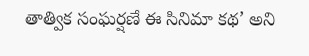తాత్విక సంఘర్షణే ఈ సినిమా కథ’ అని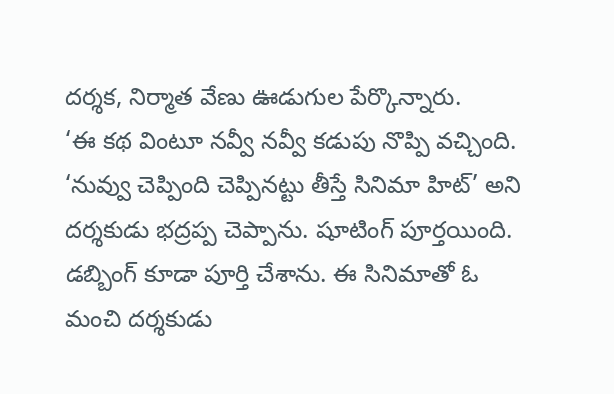దర్శక, నిర్మాత వేణు ఊడుగుల పేర్కొన్నారు.
‘ఈ కథ వింటూ నవ్వీ నవ్వీ కడుపు నొప్పి వచ్చింది. ‘నువ్వు చెప్పింది చెప్పినట్టు తీస్తే సినిమా హిట్’ అని దర్శకుడు భద్రప్ప చెప్పాను. షూటింగ్ పూర్తయింది. డబ్బింగ్ కూడా పూర్తి చేశాను. ఈ సినిమాతో ఓ మంచి దర్శకుడు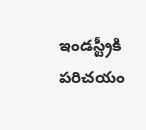ఇండస్ట్రీకి పరిచయం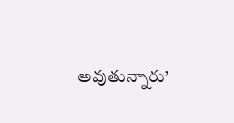అవుతున్నారు’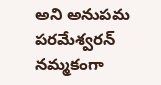అని అనుపమ పరమేశ్వరన్ నమ్మకంగా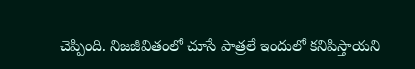చెప్పింది. నిజజీవితంలో చూసే పాత్రలే ఇందులో కనిపిస్తాయని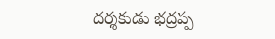దర్శకుడు భద్రప్ప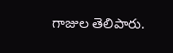గాజుల తెలిపారు.